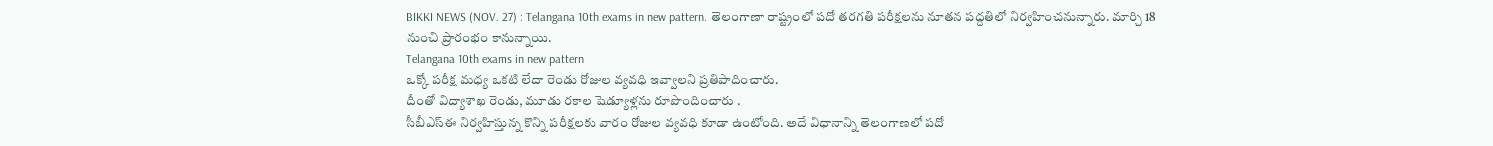BIKKI NEWS (NOV. 27) : Telangana 10th exams in new pattern. తెలంగాణా రాష్ట్రంలో పదో తరగతి పరీక్షలను నూతన పద్దతిలో నిర్వహించనున్నారు. మార్చి 18 నుంచి ప్రారంభం కానున్నాయి.
Telangana 10th exams in new pattern
ఒక్కో పరీక్ష మధ్య ఒకటి లేదా రెండు రోజుల వ్యవధి ఇవ్వాలని ప్రతిపాదించారు.
దీంతో విద్యాశాఖ రెండు, మూడు రకాల షెడ్యూళ్లను రూపొందించారు .
సీబీఎస్ఈ నిర్వహిస్తున్న కొన్ని పరీక్షలకు వారం రోజుల వ్యవధి కూడా ఉంటోంది. అదే విధానాన్ని తెలంగాణలో పదో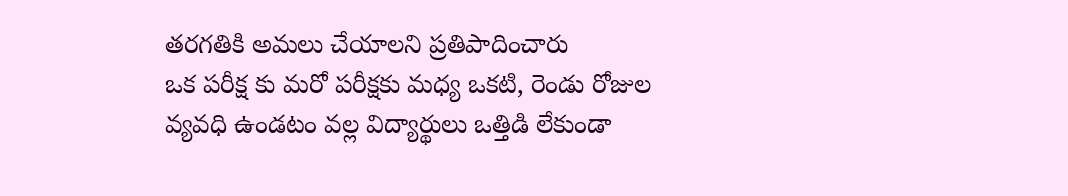తరగతికి అమలు చేయాలని ప్రతిపాదించారు
ఒక పరీక్ష కు మరో పరీక్షకు మధ్య ఒకటి, రెండు రోజుల వ్యవధి ఉండటం వల్ల విద్యార్థులు ఒత్తిడి లేకుండా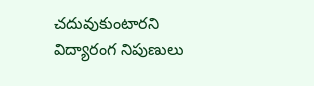చదువుకుంటారని విద్యారంగ నిపుణులు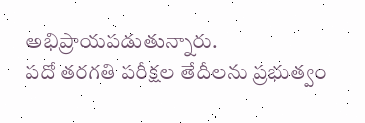అభిప్రాయపడుతున్నారు.
పదో తరగతి పరీక్షల తేదీలను ప్రభుత్వం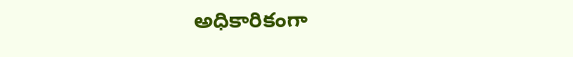అధికారికంగా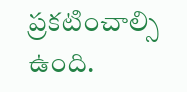ప్రకటించాల్సి ఉంది.